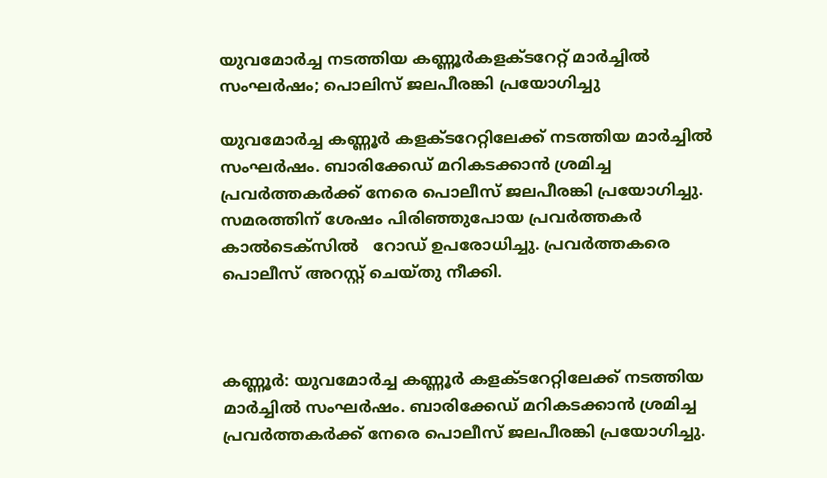യുവമോർച്ച നടത്തിയ കണ്ണൂർകളക്ടറേറ്റ് മാർച്ചിൽ സംഘർഷം; പൊലിസ് ജലപീരങ്കി പ്രയോഗിച്ചു

യുവമോർച്ച കണ്ണൂർ കളക്ടറേറ്റിലേക്ക് നടത്തിയ മാർച്ചിൽ സംഘർഷം. ബാരിക്കേഡ് മറികടക്കാൻ ശ്രമിച്ച പ്രവർത്തകർക്ക് നേരെ പൊലീസ് ജലപീരങ്കി പ്രയോഗിച്ചു.  സമരത്തിന് ശേഷം പിരിഞ്ഞുപോയ പ്രവർത്തകർ കാൽടെക്സിൽ   റോഡ് ഉപരോധിച്ചു. പ്രവർത്തകരെ പൊലീസ് അറസ്റ്റ് ചെയ്തു നീക്കി.



കണ്ണൂർ: യുവമോർച്ച കണ്ണൂർ കളക്ടറേറ്റിലേക്ക് നടത്തിയ മാർച്ചിൽ സംഘർഷം. ബാരിക്കേഡ് മറികടക്കാൻ ശ്രമിച്ച പ്രവർത്തകർക്ക് നേരെ പൊലീസ് ജലപീരങ്കി പ്രയോഗിച്ചു.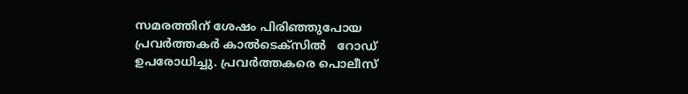സമരത്തിന് ശേഷം പിരിഞ്ഞുപോയ പ്രവർത്തകർ കാൽടെക്സിൽ   റോഡ് ഉപരോധിച്ചു. പ്രവർത്തകരെ പൊലീസ്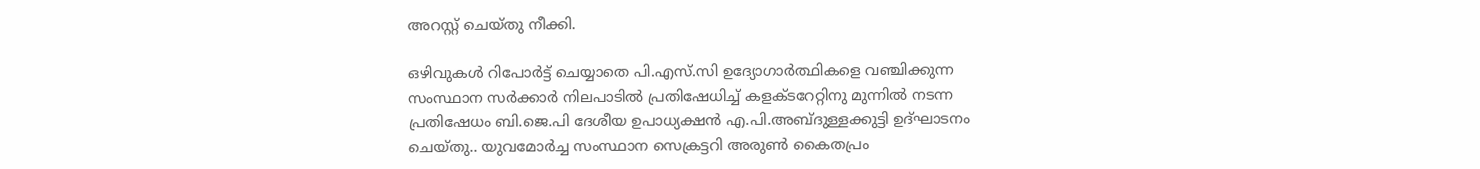അറസ്റ്റ് ചെയ്തു നീക്കി.

ഒഴിവുകൾ റിപോർട്ട് ചെയ്യാതെ പി.എസ്.സി ഉദ്യോഗാർത്ഥികളെ വഞ്ചിക്കുന്ന സംസ്ഥാന സർക്കാർ നിലപാടിൽ പ്രതിഷേധിച്ച് കളക്ടറേറ്റിനു മുന്നിൽ നടന്ന പ്രതിഷേധം ബി.ജെ.പി ദേശീയ ഉപാധ്യക്ഷൻ എ.പി.അബ്ദുള്ളക്കുട്ടി ഉദ്ഘാടനം ചെയ്തു.. യുവമോർച്ച സംസ്ഥാന സെക്രട്ടറി അരുൺ കൈതപ്രം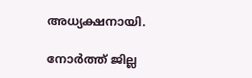അധ്യക്ഷനായി.

നോർത്ത് ജില്ല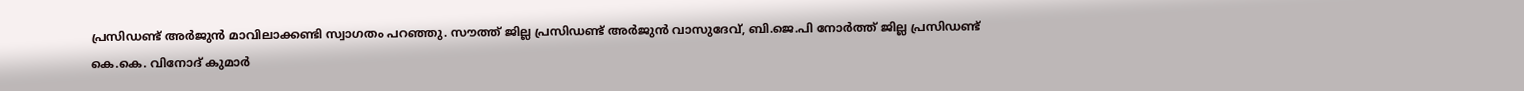പ്രസിഡണ്ട് അർജുൻ മാവിലാക്കണ്ടി സ്വാഗതം പറഞ്ഞു. സൗത്ത് ജില്ല പ്രസിഡണ്ട് അർജുൻ വാസുദേവ്, ബി.ജെ.പി നോർത്ത് ജില്ല പ്രസിഡണ്ട് കെ.കെ. വിനോദ് കുമാർ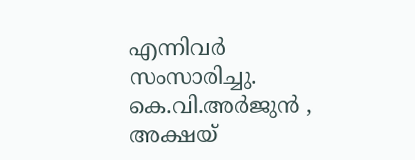എന്നിവർ സംസാരിച്ചു. കെ.വി.അർജുൻ , അക്ഷയ്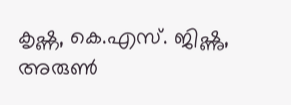കൃഷ്ണ, കെ.എസ്. ജിഷ്ണു, അരുൺ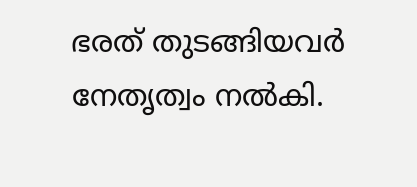ഭരത് തുടങ്ങിയവർ നേതൃത്വം നൽകി.